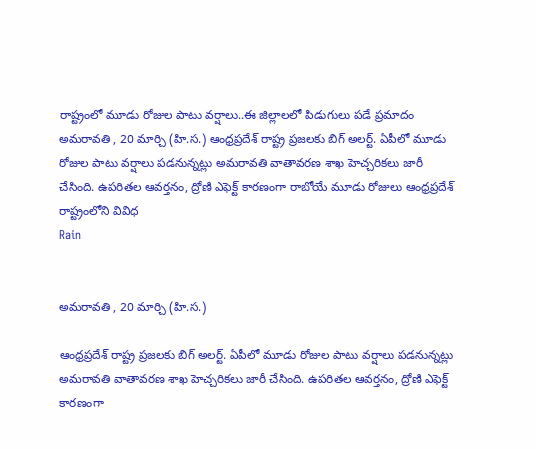రాష్ట్రంలో మూడు రోజుల పాటు వర్షాలు..ఈ జిల్లాలలో పిడుగులు పడే ప్రమాదం
అమరావతి , 20 మార్చి (హి.స.) ఆంధ్రప్రదేశ్ రాష్ట్ర ప్రజలకు బిగ్ అలర్ట్. ఏపీలో మూడు రోజుల పాటు వర్షాలు పడనున్నట్లు అమరావతి వాతావరణ శాఖ హెచ్చరికలు జారీ చేసింది. ఉపరితల ఆవర్తనం, ద్రోణి ఎఫెక్ట్ కారణంగా రాబోయే మూడు రోజులు ఆంధ్రప్రదేశ్ రాష్ట్రంలోని వివిధ
Rain


అమరావతి , 20 మార్చి (హి.స.)

ఆంధ్రప్రదేశ్ రాష్ట్ర ప్రజలకు బిగ్ అలర్ట్. ఏపీలో మూడు రోజుల పాటు వర్షాలు పడనున్నట్లు అమరావతి వాతావరణ శాఖ హెచ్చరికలు జారీ చేసింది. ఉపరితల ఆవర్తనం, ద్రోణి ఎఫెక్ట్ కారణంగా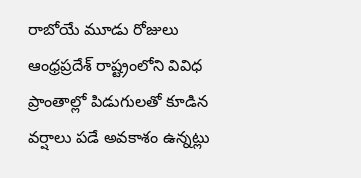రాబోయే మూడు రోజులు ఆంధ్రప్రదేశ్ రాష్ట్రంలోని వివిధ ప్రాంతాల్లో పిడుగులతో కూడిన వర్షాలు పడే అవకాశం ఉన్నట్లు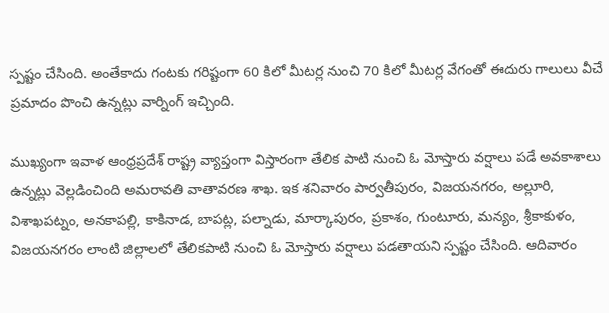స్పష్టం చేసింది. అంతేకాదు గంటకు గరిష్టంగా 60 కిలో మీటర్ల నుంచి 70 కిలో మీటర్ల వేగంతో ఈదురు గాలులు వీచే ప్రమాదం పొంచి ఉన్నట్లు వార్నింగ్ ఇచ్చింది.

ముఖ్యంగా ఇవాళ ఆంధ్రప్రదేశ్ రాష్ట్ర వ్యాప్తంగా విస్తారంగా తేలిక పాటి నుంచి ఓ మోస్తారు వర్షాలు పడే అవకాశాలు ఉన్నట్లు వెల్లడించింది అమరావతి వాతావరణ శాఖ. ఇక శనివారం పార్వతీపురం, విజయనగరం, అల్లూరి, విశాఖపట్నం, అనకాపల్లి, కాకినాడ, బాపట్ల, పల్నాడు, మార్కాపురం, ప్రకాశం, గుంటూరు, మన్యం, శ్రీకాకుళం, విజయనగరం లాంటి జిల్లాలలో తేలికపాటి నుంచి ఓ మోస్తారు వర్షాలు పడతాయని స్పష్టం చేసింది. ఆదివారం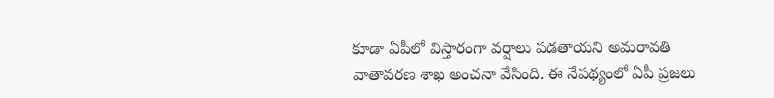కూడా ఏపీలో విస్తారంగా వర్షాలు పడతాయని అమరావతి వాతావరణ శాఖ అంచనా వేసింది. ఈ నేపథ్యంలో ఏపీ ప్రజలు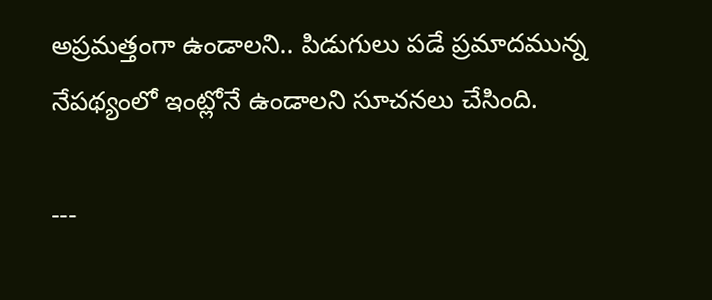అప్రమత్తంగా ఉండాలని.. పిడుగులు పడే ప్రమాదమున్న నేపథ్యంలో ఇంట్లోనే ఉండాలని సూచనలు చేసింది.

---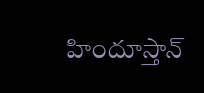హిందూస్తాన్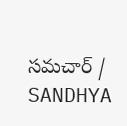సమచార్ / SANDHYA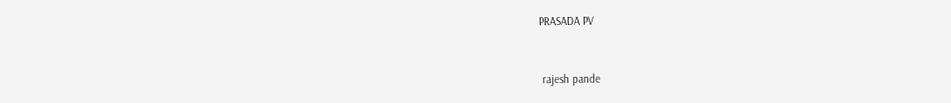PRASADA PV


 rajesh pande